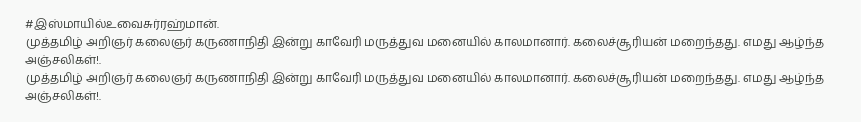#இஸ்மாயில்உவைசுர்ரஹ்மான்.
முத்தமிழ் அறிஞர் கலைஞர் கருணாநிதி இன்று காவேரி மருத்துவ மனையில் காலமானார். கலைச்சூரியன் மறைந்தது. எமது ஆழ்ந்த அஞ்சலிகள்!.
முத்தமிழ் அறிஞர் கலைஞர் கருணாநிதி இன்று காவேரி மருத்துவ மனையில் காலமானார். கலைச்சூரியன் மறைந்தது. எமது ஆழ்ந்த அஞ்சலிகள்!.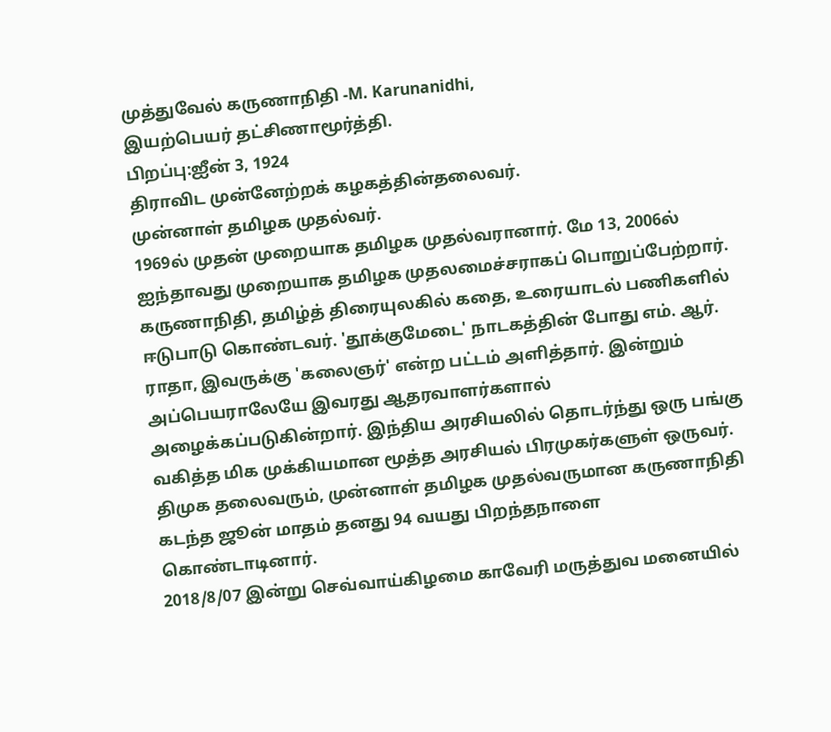முத்துவேல் கருணாநிதி -M. Karunanidhi,
இயற்பெயர் தட்சிணாமூர்த்தி.
பிறப்பு:ஐீன் 3, 1924
திராவிட முன்னேற்றக் கழகத்தின்தலைவர்.
முன்னாள் தமிழக முதல்வர்.
1969ல் முதன் முறையாக தமிழக முதல்வரானார். மே 13, 2006ல் ஐந்தாவது முறையாக தமிழக முதலமைச்சராகப் பொறுப்பேற்றார். கருணாநிதி, தமிழ்த் திரையுலகில் கதை, உரையாடல் பணிகளில் ஈடுபாடு கொண்டவர். 'தூக்குமேடை' நாடகத்தின் போது எம். ஆர். ராதா, இவருக்கு 'கலைஞர்' என்ற பட்டம் அளித்தார். இன்றும் அப்பெயராலேயே இவரது ஆதரவாளர்களால் அழைக்கப்படுகின்றார். இந்திய அரசியலில் தொடர்ந்து ஒரு பங்கு வகித்த மிக முக்கியமான மூத்த அரசியல் பிரமுகர்களுள் ஒருவர்.
திமுக தலைவரும், முன்னாள் தமிழக முதல்வருமான கருணாநிதி கடந்த ஜூன் மாதம் தனது 94 வயது பிறந்தநாளை கொண்டாடினார்.
2018/8/07 இன்று செவ்வாய்கிழமை காவேரி மருத்துவ மனையில்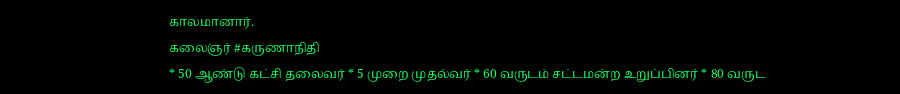காலமானார்.
கலைஞர் #கருணாநிதி
* 50 ஆண்டு கட்சி தலைவர் * 5 முறை முதல்வர் * 60 வருடம் சட்டமன்ற உறுப்பினர் * 80 வருட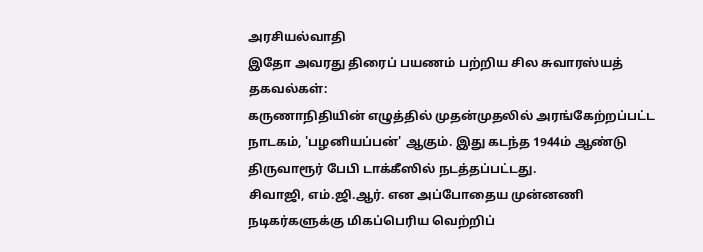அரசியல்வாதி
இதோ அவரது திரைப் பயணம் பற்றிய சில சுவாரஸ்யத் தகவல்கள்:
கருணாநிதியின் எழுத்தில் முதன்முதலில் அரங்கேற்றப்பட்ட நாடகம், 'பழனியப்பன்' ஆகும். இது கடந்த 1944ம் ஆண்டு திருவாரூர் பேபி டாக்கீஸில் நடத்தப்பட்டது.
சிவாஜி, எம்.ஜி.ஆர். என அப்போதைய முன்னணி நடிகர்களுக்கு மிகப்பெரிய வெற்றிப்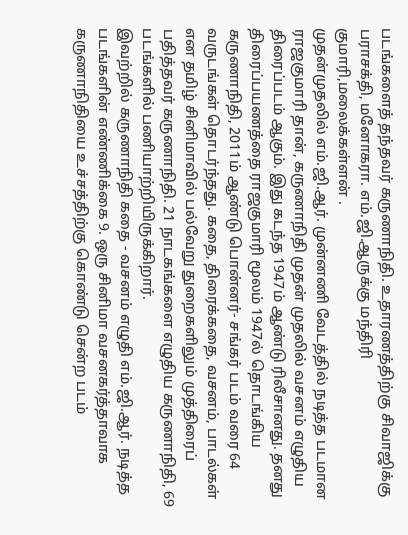படங்களைத் தந்தவர் கருணாநிதி. உதாரணத்திற்கு சிவாஜிக்கு பராசக்தி, மனோகரா. எம்.ஜி.ஆருக்கு மந்திரி குமாரி,மலைக்கள்ளன் .
முதன்முதலில் எம்.ஜி.ஆர். முன்னணி வேடத்தில் நடித்த படமான ராஜகுமாரி தான், கருணாநிதி முதன் முதலில் வசனம் எழுதிய திரைப்படம் ஆகும். இது கடந்த 1947ம் ஆண்டு ரிலீசானது. தனது திரைப்பயணத்தை ராஜகுமாரி மூலம் 1947ல் தொடங்கிய கருணாநிதி, 2011ம் ஆண்டு பொன்னர்- சங்கர் படம் வரை 64 வருடங்கள் தொடர்ந்தது. கதை, திரைக்கதை, வசனம், பாடல்கள் என தமிழ் சினிமாவில் பல்வேறு துறைகளிலும் முத்திரைப் பதித்தவர் கருணாநிதி. 21 நாடகங்களை எழுதிய கருணாநிதி, 69 படங்களில் பணியாற்றியிருக்கிறார்.
இவற்றில் கருணாநிதி கதை - வசனம் எழுதி எம்.ஜி.ஆர். நடித்த படங்களின் எண்ணிக்கை 9. ஒரு சினிமா வசனகர்த்தாவாக கருணாநிதியை உச்சத்திற்கு கொண்டு சென்ற படம்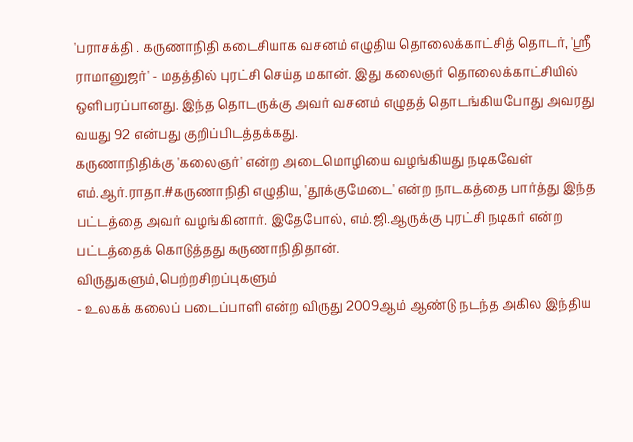'பராசக்தி . கருணாநிதி கடைசியாக வசனம் எழுதிய தொலைக்காட்சித் தொடர், 'ஸ்ரீ ராமானுஜர்' - மதத்தில் புரட்சி செய்த மகான். இது கலைஞர் தொலைக்காட்சியில் ஒளிபரப்பானது. இந்த தொடருக்கு அவர் வசனம் எழுதத் தொடங்கியபோது அவரது வயது 92 என்பது குறிப்பிடத்தக்கது.
கருணாநிதிக்கு 'கலைஞர்' என்ற அடைமொழியை வழங்கியது நடிகவேள் எம்.ஆர்.ராதா.#கருணாநிதி எழுதிய, 'தூக்குமேடை' என்ற நாடகத்தை பார்த்து இந்த பட்டத்தை அவர் வழங்கினார். இதேபோல், எம்.ஜி.ஆருக்கு புரட்சி நடிகர் என்ற பட்டத்தைக் கொடுத்தது கருணாநிதிதான்.
விருதுகளும்,பெற்றசிறப்புகளும்
- உலகக் கலைப் படைப்பாளி என்ற விருது 2009ஆம் ஆண்டு நடந்த அகில இந்திய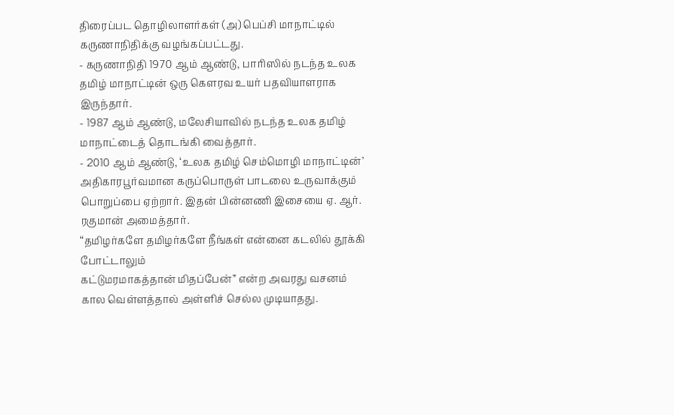திரைப்பட தொழிலாளர்கள் (அ) பெப்சி மாநாட்டில் கருணாநிதிக்கு வழங்கப்பட்டது.
- கருணாநிதி 1970 ஆம் ஆண்டு, பாரிஸில் நடந்த உலக தமிழ் மாநாட்டின் ஒரு கெளரவ உயர் பதவியாளராக இருந்தார்.
- 1987 ஆம் ஆண்டு, மலேசியாவில் நடந்த உலக தமிழ் மாநாட்டைத் தொடங்கி வைத்தார்.
- 2010 ஆம் ஆண்டு, ‘உலக தமிழ் செம்மொழி மாநாட்டின்’ அதிகாரபூர்வமான கருப்பொருள் பாடலை உருவாக்கும் பொறுப்பை ஏற்றார். இதன் பின்னணி இசையை ஏ. ஆர். ரகுமான் அமைத்தார்.
“தமிழர்களே தமிழர்களே நீங்கள் என்னை கடலில் தூக்கி போட்டாலும்
கட்டுமரமாகத்தான் மிதப்பேன்” என்ற அவரது வசனம் கால வெள்ளத்தால் அள்ளிச் செல்ல முடியாதது.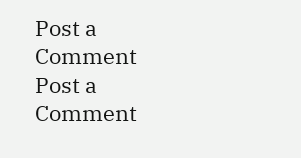Post a Comment
Post a Comment